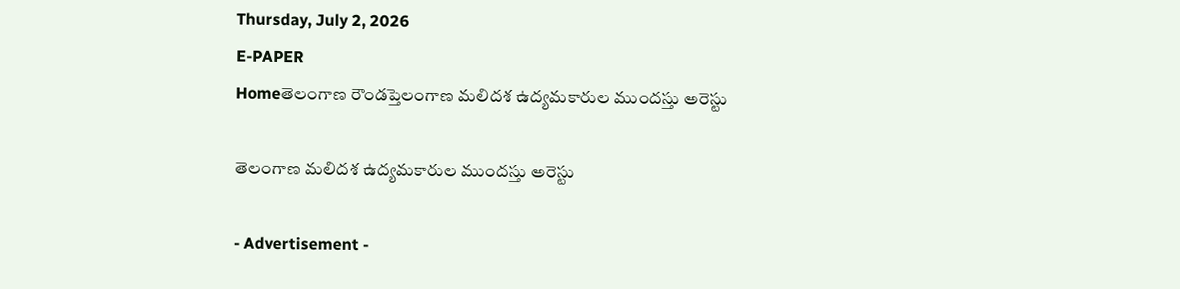Thursday, July 2, 2026
E-PAPER
Homeతెలంగాణ రౌండప్తెలంగాణ మలిదశ ఉద్యమకారుల ముందస్తు అరెస్టు

తెలంగాణ మలిదశ ఉద్యమకారుల ముందస్తు అరెస్టు

- Advertisement -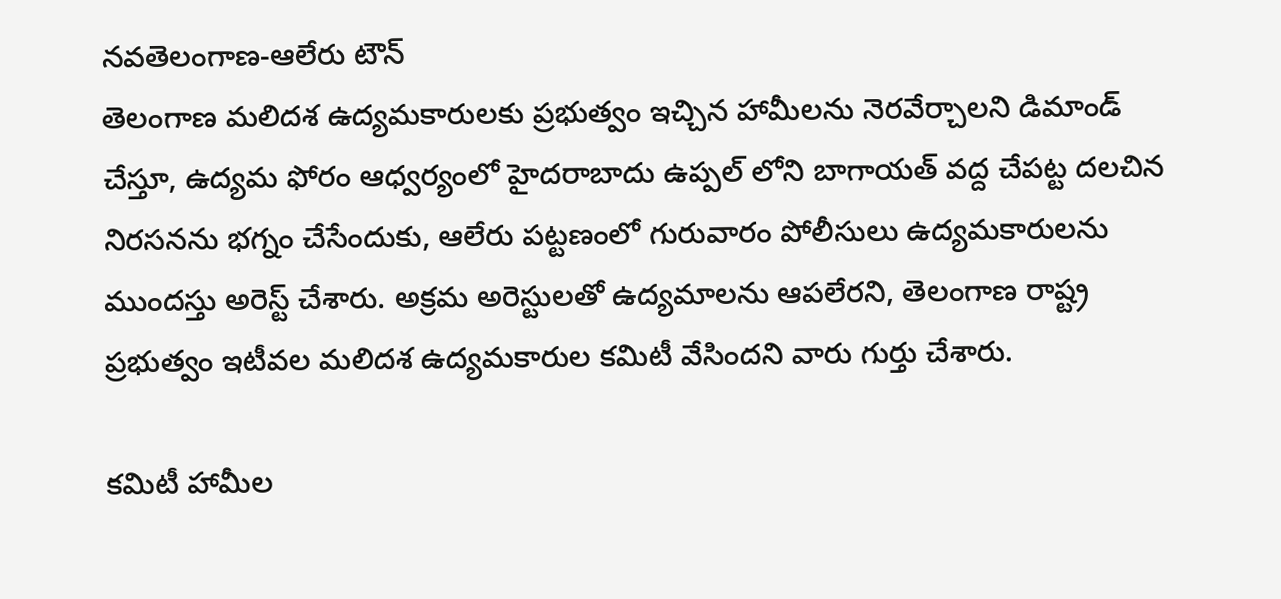నవతెలంగాణ-ఆలేరు టౌన్
తెలంగాణ మలిదశ ఉద్యమకారులకు ప్రభుత్వం ఇచ్చిన హామీలను నెరవేర్చాలని డిమాండ్  చేస్తూ, ఉద్యమ ఫోరం ఆధ్వర్యంలో హైదరాబాదు ఉప్పల్ లోని బాగాయత్ వద్ద చేపట్ట దలచిన నిరసనను భగ్నం చేసేందుకు, ఆలేరు పట్టణంలో గురువారం పోలీసులు ఉద్యమకారులను ముందస్తు అరెస్ట్ చేశారు. అక్రమ అరెస్టులతో ఉద్యమాలను ఆపలేరని, తెలంగాణ రాష్ట్ర ప్రభుత్వం ఇటీవల మలిదశ ఉద్యమకారుల కమిటీ వేసిందని వారు గుర్తు చేశారు.

కమిటీ హామీల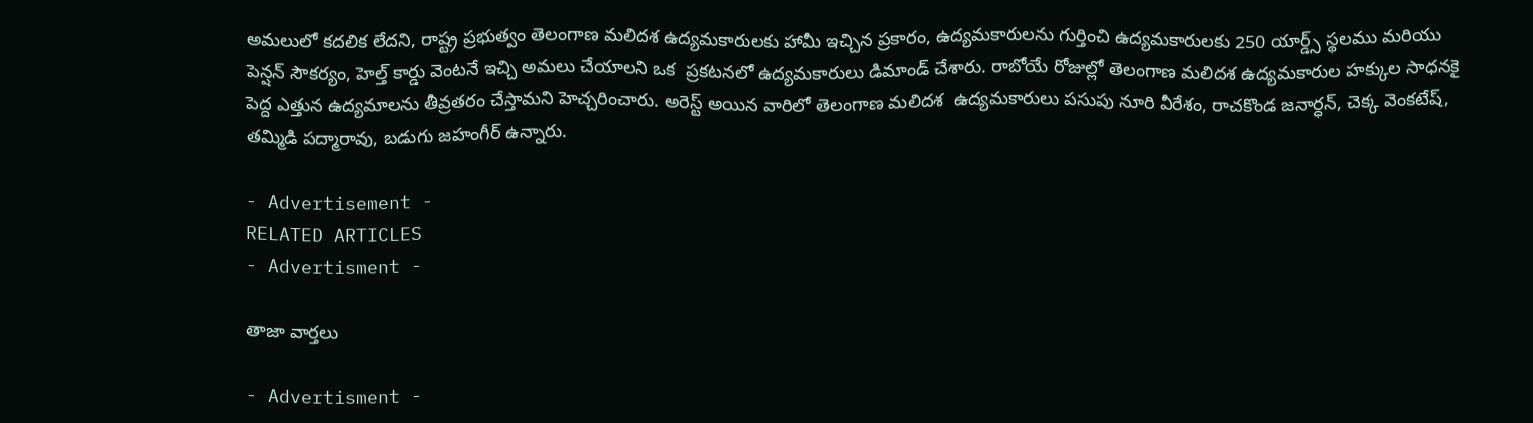అమలులో కదలిక లేదని, రాష్ట్ర ప్రభుత్వం తెలంగాణ మలిదశ ఉద్యమకారులకు హామీ ఇచ్చిన ప్రకారం, ఉద్యమకారులను గుర్తించి ఉద్యమకారులకు 250 యార్డ్స్ స్థలము మరియు పెన్షన్ సౌకర్యం, హెల్త్ కార్డు వెంటనే ఇచ్చి అమలు చేయాలని ఒక  ప్రకటనలో ఉద్యమకారులు డిమాండ్ చేశారు. రాబోయే రోజుల్లో తెలంగాణ మలిదశ ఉద్యమకారుల హక్కుల సాధనకై పెద్ద ఎత్తున ఉద్యమాలను తీవ్రతరం చేస్తామని హెచ్చరించారు. అరెస్ట్ అయిన వారిలో తెలంగాణ మలిదశ  ఉద్యమకారులు పసుపు నూరి వీరేశం, రాచకొండ జనార్ధన్, చెక్క వెంకటేష్, తమ్మిడి పద్మారావు, బడుగు జహంగీర్ ఉన్నారు.

- Advertisement -
RELATED ARTICLES
- Advertisment -

తాజా వార్తలు

- Advertisment -